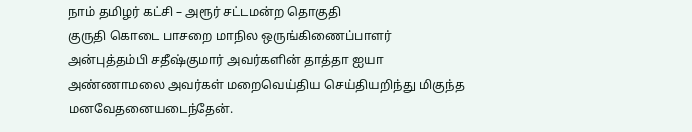நாம் தமிழர் கட்சி – அரூர் சட்டமன்ற தொகுதி
குருதி கொடை பாசறை மாநில ஒருங்கிணைப்பாளர் அன்புத்தம்பி சதீஷ்குமார் அவர்களின் தாத்தா ஐயா அண்ணாமலை அவர்கள் மறைவெய்திய செய்தியறிந்து மிகுந்த மனவேதனையடைந்தேன்.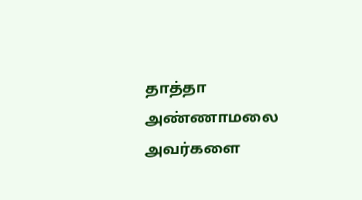தாத்தா அண்ணாமலை அவர்களை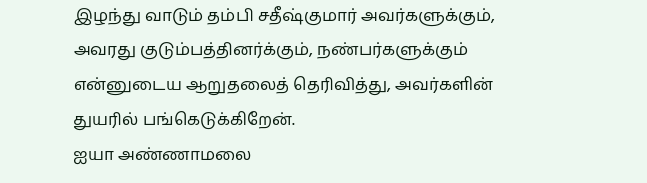இழந்து வாடும் தம்பி சதீஷ்குமார் அவர்களுக்கும், அவரது குடும்பத்தினர்க்கும், நண்பர்களுக்கும் என்னுடைய ஆறுதலைத் தெரிவித்து, அவர்களின் துயரில் பங்கெடுக்கிறேன்.
ஐயா அண்ணாமலை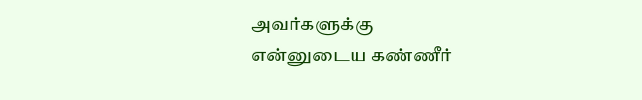அவர்களுக்கு
என்னுடைய கண்ணீர்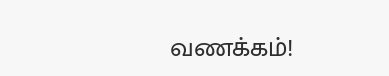வணக்கம்!